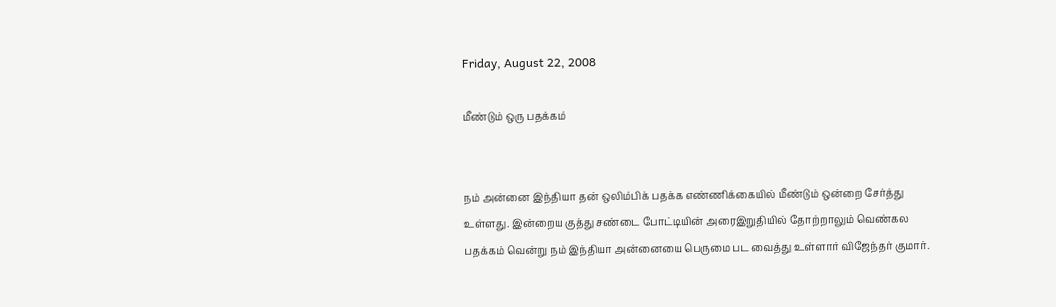Friday, August 22, 2008

மீண்டும் ஒரு பதக்கம்


நம் அன்னை இந்தியா தன் ஒலிம்பிக் பதக்க எண்ணிக்கையில் மீண்டும் ஒன்றை சேர்த்து உள்ளது. இன்றைய குத்து சண்டை போட்டியின் அரைஇறுதியில் தோற்றாலும் வெண்கல பதக்கம் வென்று நம் இந்தியா அன்னையை பெருமை பட வைத்து உள்ளார் விஜேந்தர் குமார்.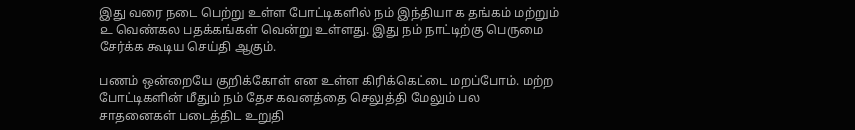இது வரை நடை பெற்று உள்ள போட்டிகளில் நம் இந்தியா ௧ தங்கம் மற்றும் ௨ வெண்கல பதக்கங்கள் வென்று உள்ளது. இது நம் நாட்டிற்கு பெருமை சேர்க்க கூடிய செய்தி ஆகும்.

பணம் ஒன்றையே குறிக்கோள் என உள்ள கிரிக்கெட்டை மறப்போம். மற்ற போட்டிகளின் மீதும் நம் தேச கவனத்தை செலுத்தி மேலும் பல சாதனைகள் படைத்திட உறுதி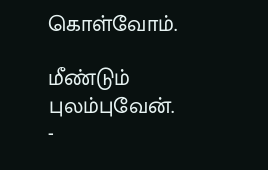கொள்வோம்.

மீண்டும் புலம்புவேன்.
-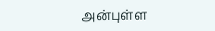அன்புள்ள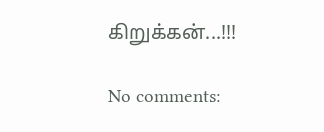கிறுக்கன்...!!!

No comments: